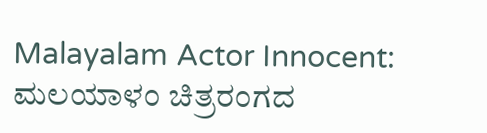Malayalam Actor Innocent: ಮಲಯಾಳಂ ಚಿತ್ರರಂಗದ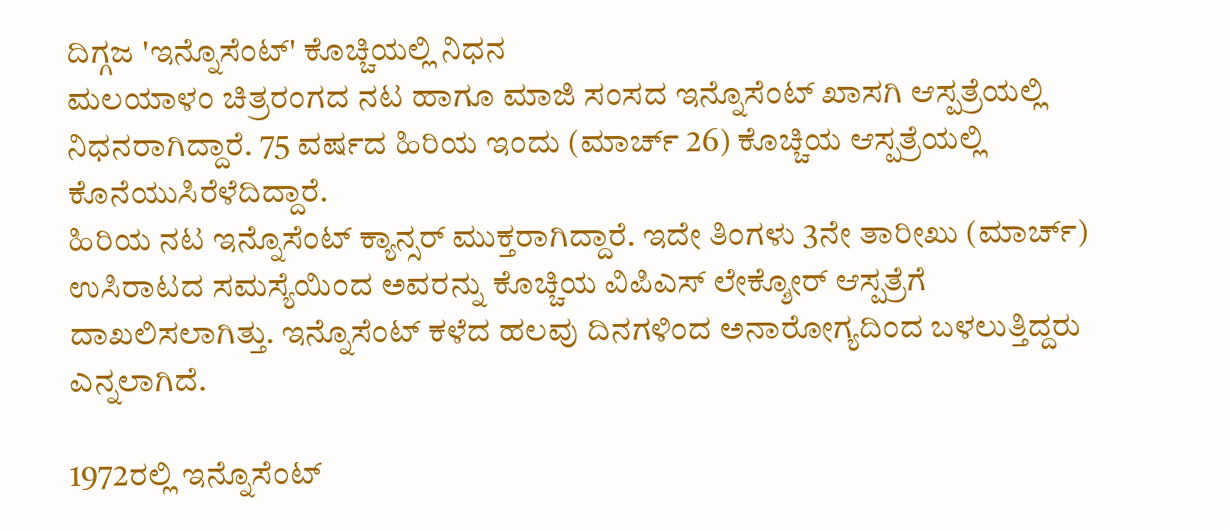ದಿಗ್ಗಜ 'ಇನ್ನೊಸೆಂಟ್' ಕೊಚ್ಚಿಯಲ್ಲಿ ನಿಧನ
ಮಲಯಾಳಂ ಚಿತ್ರರಂಗದ ನಟ ಹಾಗೂ ಮಾಜಿ ಸಂಸದ ಇನ್ನೊಸೆಂಟ್ ಖಾಸಗಿ ಆಸ್ಪತ್ರೆಯಲ್ಲಿ ನಿಧನರಾಗಿದ್ದಾರೆ. 75 ವರ್ಷದ ಹಿರಿಯ ಇಂದು (ಮಾರ್ಚ್ 26) ಕೊಚ್ಚಿಯ ಆಸ್ಪತ್ರೆಯಲ್ಲಿ ಕೊನೆಯುಸಿರೆಳೆದಿದ್ದಾರೆ.
ಹಿರಿಯ ನಟ ಇನ್ನೊಸೆಂಟ್ ಕ್ಯಾನ್ಸರ್ ಮುಕ್ತರಾಗಿದ್ದಾರೆ. ಇದೇ ತಿಂಗಳು 3ನೇ ತಾರೀಖು (ಮಾರ್ಚ್) ಉಸಿರಾಟದ ಸಮಸ್ಯೆಯಿಂದ ಅವರನ್ನು ಕೊಚ್ಚಿಯ ವಿಪಿಎಸ್ ಲೇಕ್ಶೋರ್ ಆಸ್ಪತ್ರೆಗೆ ದಾಖಲಿಸಲಾಗಿತ್ತು. ಇನ್ನೊಸೆಂಟ್ ಕಳೆದ ಹಲವು ದಿನಗಳಿಂದ ಅನಾರೋಗ್ಯದಿಂದ ಬಳಲುತ್ತಿದ್ದರು ಎನ್ನಲಾಗಿದೆ.

1972ರಲ್ಲಿ ಇನ್ನೊಸೆಂಟ್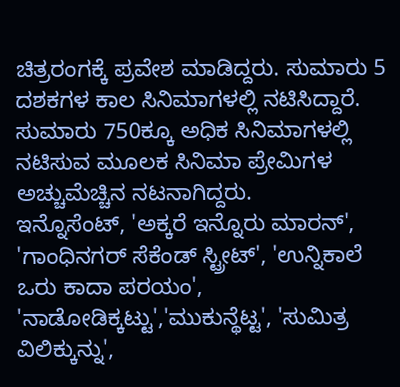ಚಿತ್ರರಂಗಕ್ಕೆ ಪ್ರವೇಶ ಮಾಡಿದ್ದರು. ಸುಮಾರು 5 ದಶಕಗಳ ಕಾಲ ಸಿನಿಮಾಗಳಲ್ಲಿ ನಟಿಸಿದ್ದಾರೆ. ಸುಮಾರು 750ಕ್ಕೂ ಅಧಿಕ ಸಿನಿಮಾಗಳಲ್ಲಿ ನಟಿಸುವ ಮೂಲಕ ಸಿನಿಮಾ ಪ್ರೇಮಿಗಳ ಅಚ್ಚುಮೆಚ್ಚಿನ ನಟನಾಗಿದ್ದರು.
ಇನ್ನೊಸೆಂಟ್, 'ಅಕ್ಕರೆ ಇನ್ನೊರು ಮಾರನ್', 'ಗಾಂಧಿನಗರ್ ಸೆಕೆಂಡ್ ಸ್ಟ್ರೀಟ್', 'ಉನ್ನಿಕಾಲೆ ಒರು ಕಾದಾ ಪರಯಂ', 'ನಾಡೋಡಿಕ್ಕಟ್ಟು','ಮುಕುನ್ಥೆಟ್ಟ', 'ಸುಮಿತ್ರ ವಿಲಿಕ್ಕುನ್ನು',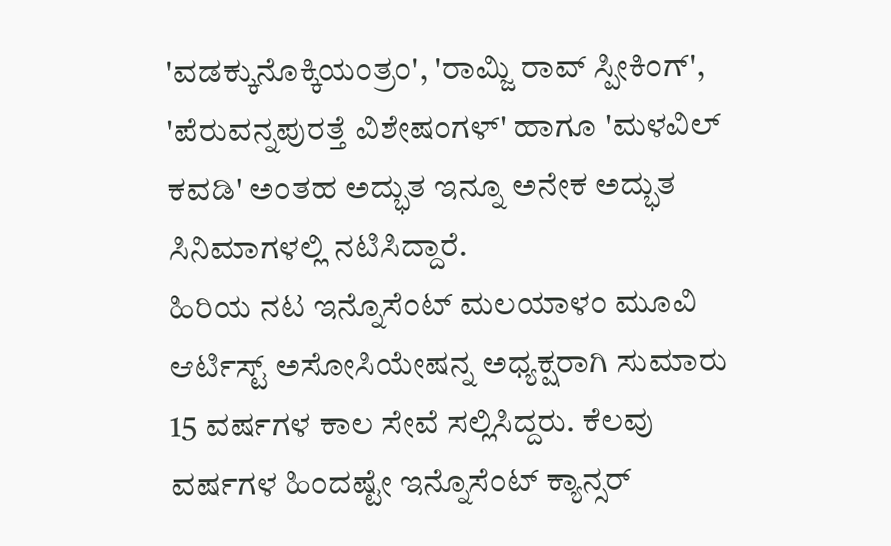'ವಡಕ್ಕುನೊಕ್ಕಿಯಂತ್ರಂ', 'ರಾಮ್ಜಿ ರಾವ್ ಸ್ಪೀಕಿಂಗ್', 'ಪೆರುವನ್ನಪುರತ್ತೆ ವಿಶೇಷಂಗಳ್' ಹಾಗೂ 'ಮಳವಿಲ್ ಕವಡಿ' ಅಂತಹ ಅದ್ಭುತ ಇನ್ನೂ ಅನೇಕ ಅದ್ಭುತ ಸಿನಿಮಾಗಳಲ್ಲಿ ನಟಿಸಿದ್ದಾರೆ.
ಹಿರಿಯ ನಟ ಇನ್ನೊಸೆಂಟ್ ಮಲಯಾಳಂ ಮೂವಿ ಆರ್ಟಿಸ್ಟ್ ಅಸೋಸಿಯೇಷನ್ನ ಅಧ್ಯಕ್ಷರಾಗಿ ಸುಮಾರು 15 ವರ್ಷಗಳ ಕಾಲ ಸೇವೆ ಸಲ್ಲಿಸಿದ್ದರು. ಕೆಲವು ವರ್ಷಗಳ ಹಿಂದಷ್ಟೇ ಇನ್ನೊಸೆಂಟ್ ಕ್ಯಾನ್ಸರ್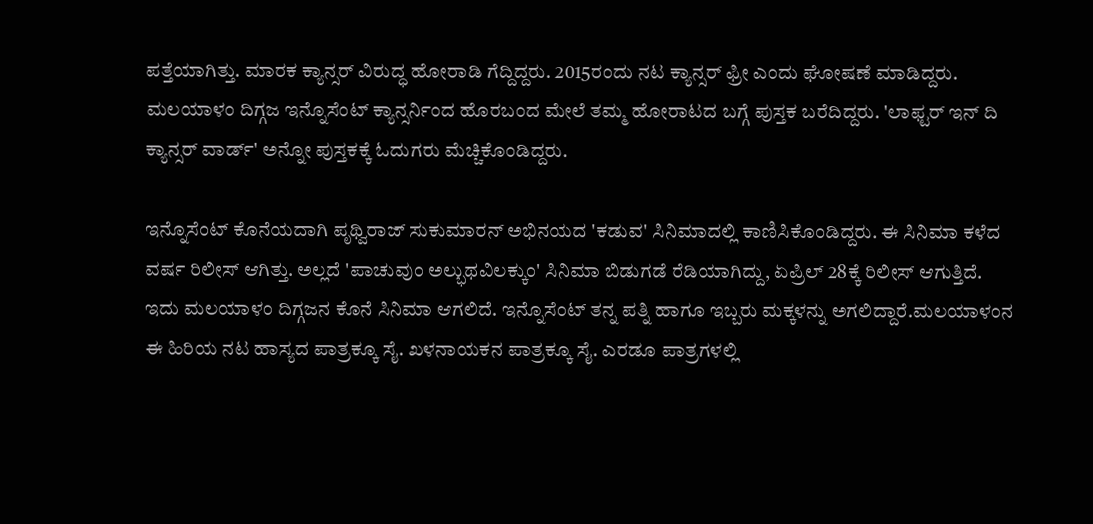ಪತ್ತೆಯಾಗಿತ್ತು. ಮಾರಕ ಕ್ಯಾನ್ಸರ್ ವಿರುದ್ಧ ಹೋರಾಡಿ ಗೆದ್ದಿದ್ದರು. 2015ರಂದು ನಟ ಕ್ಯಾನ್ಸರ್ ಫ್ರೀ ಎಂದು ಘೋಷಣೆ ಮಾಡಿದ್ದರು.
ಮಲಯಾಳಂ ದಿಗ್ಗಜ ಇನ್ನೊಸೆಂಟ್ ಕ್ಯಾನ್ಸರ್ನಿಂದ ಹೊರಬಂದ ಮೇಲೆ ತಮ್ಮ ಹೋರಾಟದ ಬಗ್ಗೆ ಪುಸ್ತಕ ಬರೆದಿದ್ದರು. 'ಲಾಫ್ಟರ್ ಇನ್ ದಿ ಕ್ಯಾನ್ಸರ್ ವಾರ್ಡ್' ಅನ್ನೋ ಪುಸ್ತಕಕ್ಕೆ ಓದುಗರು ಮೆಚ್ಚಿಕೊಂಡಿದ್ದರು.

ಇನ್ನೊಸೆಂಟ್ ಕೊನೆಯದಾಗಿ ಪೃಥ್ವಿರಾಜ್ ಸುಕುಮಾರನ್ ಅಭಿನಯದ 'ಕಡುವ' ಸಿನಿಮಾದಲ್ಲಿ ಕಾಣಿಸಿಕೊಂಡಿದ್ದರು. ಈ ಸಿನಿಮಾ ಕಳೆದ ವರ್ಷ ರಿಲೀಸ್ ಆಗಿತ್ತು. ಅಲ್ಲದೆ 'ಪಾಚುವುಂ ಅಲ್ಭುಥವಿಲಕ್ಕುಂ' ಸಿನಿಮಾ ಬಿಡುಗಡೆ ರೆಡಿಯಾಗಿದ್ದು, ಏಪ್ರಿಲ್ 28ಕ್ಕೆ ರಿಲೀಸ್ ಆಗುತ್ತಿದೆ. ಇದು ಮಲಯಾಳಂ ದಿಗ್ಗಜನ ಕೊನೆ ಸಿನಿಮಾ ಆಗಲಿದೆ. ಇನ್ನೊಸೆಂಟ್ ತನ್ನ ಪತ್ನಿ ಹಾಗೂ ಇಬ್ಬರು ಮಕ್ಕಳನ್ನು ಅಗಲಿದ್ದಾರೆ.ಮಲಯಾಳಂನ ಈ ಹಿರಿಯ ನಟ ಹಾಸ್ಯದ ಪಾತ್ರಕ್ಕೂ ಸೈ. ಖಳನಾಯಕನ ಪಾತ್ರಕ್ಕೂ ಸೈ. ಎರಡೂ ಪಾತ್ರಗಳಲ್ಲಿ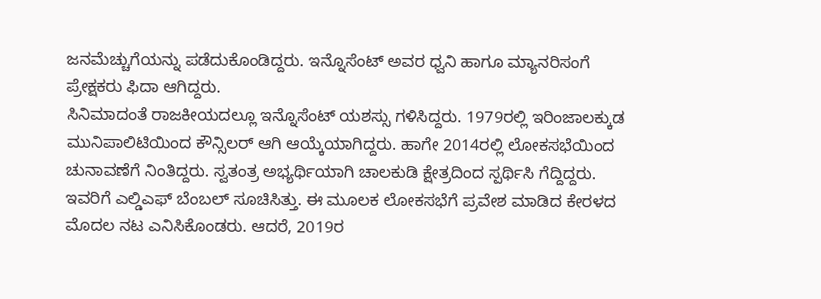ಜನಮೆಚ್ಚುಗೆಯನ್ನು ಪಡೆದುಕೊಂಡಿದ್ದರು. ಇನ್ನೊಸೆಂಟ್ ಅವರ ಧ್ವನಿ ಹಾಗೂ ಮ್ಯಾನರಿಸಂಗೆ ಪ್ರೇಕ್ಷಕರು ಫಿದಾ ಆಗಿದ್ದರು.
ಸಿನಿಮಾದಂತೆ ರಾಜಕೀಯದಲ್ಲೂ ಇನ್ನೊಸೆಂಟ್ ಯಶಸ್ಸು ಗಳಿಸಿದ್ದರು. 1979ರಲ್ಲಿ ಇರಿಂಜಾಲಕ್ಕುಡ ಮುನಿಪಾಲಿಟಿಯಿಂದ ಕೌನ್ಸಿಲರ್ ಆಗಿ ಆಯ್ಕೆಯಾಗಿದ್ದರು. ಹಾಗೇ 2014ರಲ್ಲಿ ಲೋಕಸಭೆಯಿಂದ ಚುನಾವಣೆಗೆ ನಿಂತಿದ್ದರು. ಸ್ವತಂತ್ರ ಅಭ್ಯರ್ಥಿಯಾಗಿ ಚಾಲಕುಡಿ ಕ್ಷೇತ್ರದಿಂದ ಸ್ಪರ್ಥಿಸಿ ಗೆದ್ದಿದ್ದರು. ಇವರಿಗೆ ಎಲ್ಡಿಎಫ್ ಬೆಂಬಲ್ ಸೂಚಿಸಿತ್ತು. ಈ ಮೂಲಕ ಲೋಕಸಭೆಗೆ ಪ್ರವೇಶ ಮಾಡಿದ ಕೇರಳದ ಮೊದಲ ನಟ ಎನಿಸಿಕೊಂಡರು. ಆದರೆ, 2019ರ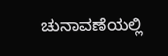ಚುನಾವಣೆಯಲ್ಲಿ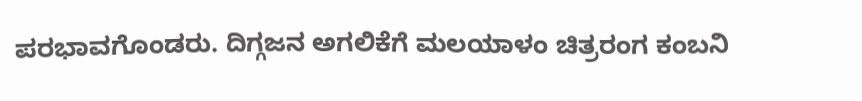ಪರಭಾವಗೊಂಡರು. ದಿಗ್ಗಜನ ಅಗಲಿಕೆಗೆ ಮಲಯಾಳಂ ಚಿತ್ರರಂಗ ಕಂಬನಿ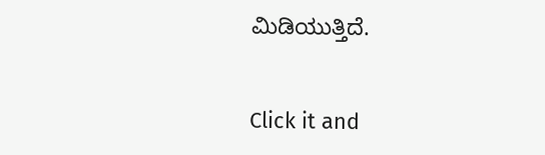ಮಿಡಿಯುತ್ತಿದೆ.


Click it and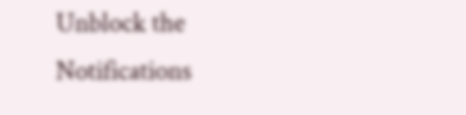Unblock the Notifications